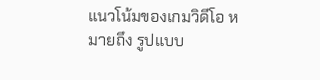แนวโน้มของเกมวิดีโอ หมายถึง รูปแบบ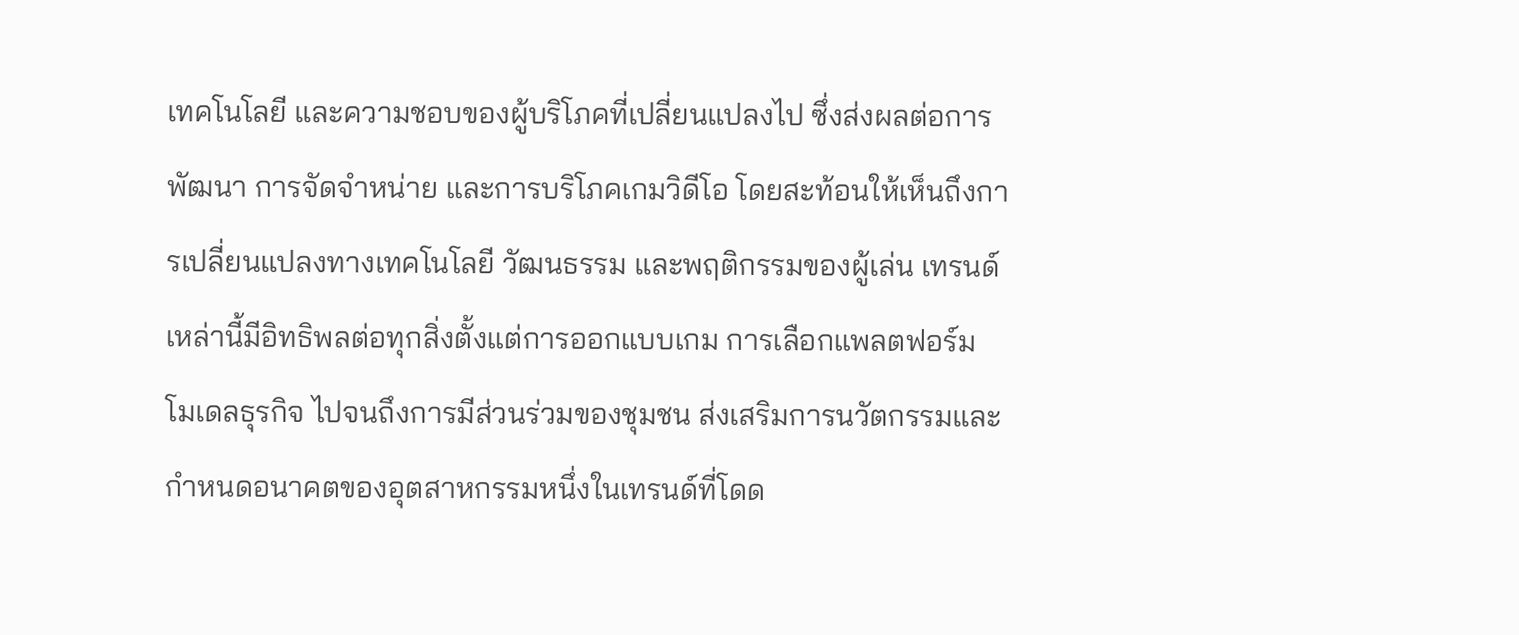เทคโนโลยี และความชอบของผู้บริโภคที่เปลี่ยนแปลงไป ซึ่งส่งผลต่อการพัฒนา การจัดจำหน่าย และการบริโภคเกมวิดีโอ โดยสะท้อนให้เห็นถึงการเปลี่ยนแปลงทางเทคโนโลยี วัฒนธรรม และพฤติกรรมของผู้เล่น เทรนด์เหล่านี้มีอิทธิพลต่อทุกสิ่งตั้งแต่การออกแบบเกม การเลือกแพลตฟอร์ม โมเดลธุรกิจ ไปจนถึงการมีส่วนร่วมของชุมชน ส่งเสริมการนวัตกรรมและกำหนดอนาคตของอุตสาหกรรมหนึ่งในเทรนด์ที่โดด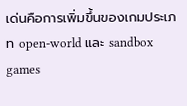เด่นคือการเพิ่มขึ้นของเกมประเภท open-world และ sandbox games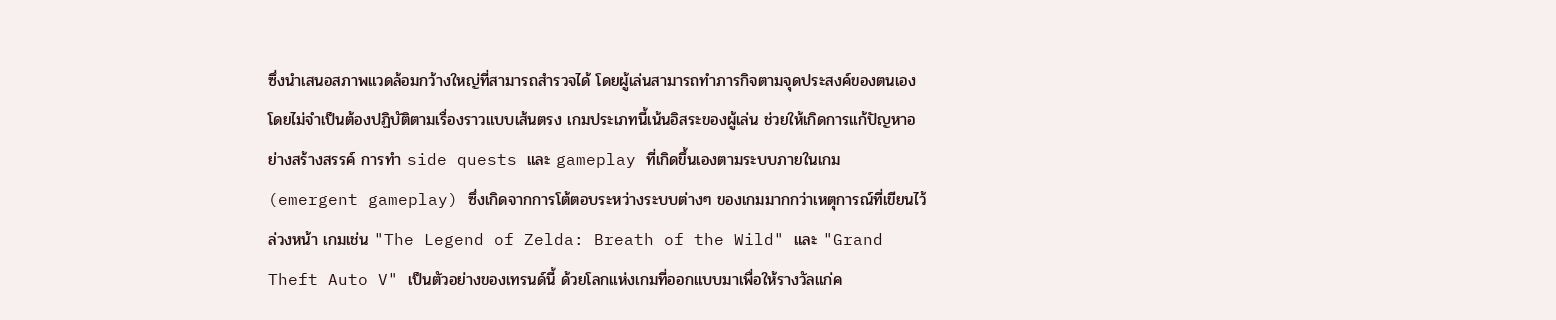ซึ่งนำเสนอสภาพแวดล้อมกว้างใหญ่ที่สามารถสำรวจได้ โดยผู้เล่นสามารถทำภารกิจตามจุดประสงค์ของตนเองโดยไม่จำเป็นต้องปฏิบัติตามเรื่องราวแบบเส้นตรง เกมประเภทนี้เน้นอิสระของผู้เล่น ช่วยให้เกิดการแก้ปัญหาอย่างสร้างสรรค์ การทำ side quests และ gameplay ที่เกิดขึ้นเองตามระบบภายในเกม (emergent gameplay) ซึ่งเกิดจากการโต้ตอบระหว่างระบบต่างๆ ของเกมมากกว่าเหตุการณ์ที่เขียนไว้ล่วงหน้า เกมเช่น "The Legend of Zelda: Breath of the Wild" และ "Grand Theft Auto V" เป็นตัวอย่างของเทรนด์นี้ ด้วยโลกแห่งเกมที่ออกแบบมาเพื่อให้รางวัลแก่ค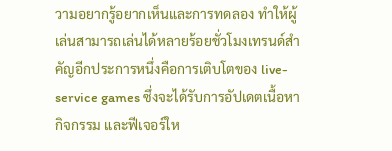วามอยากรู้อยากเห็นและการทดลอง ทำให้ผู้เล่นสามารถเล่นได้หลายร้อยชั่วโมงเทรนด์สำคัญอีกประการหนึ่งคือการเติบโตของ live-service games ซึ่งจะได้รับการอัปเดตเนื้อหา กิจกรรม และฟีเจอร์ให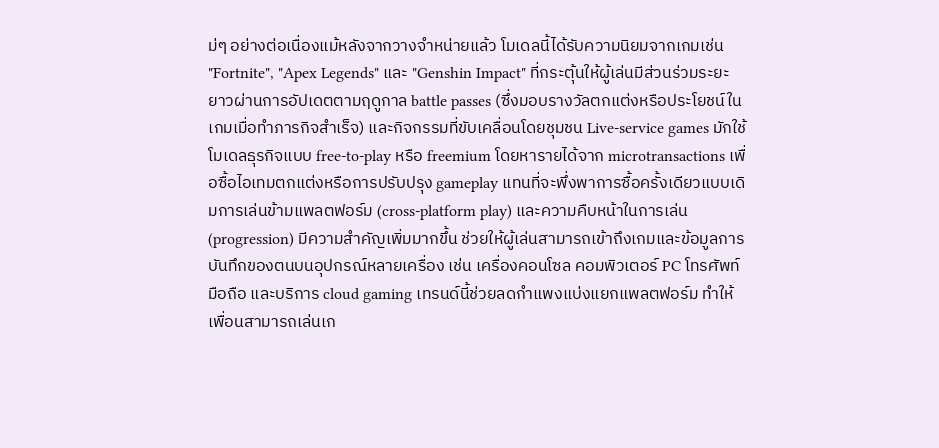ม่ๆ อย่างต่อเนื่องแม้หลังจากวางจำหน่ายแล้ว โมเดลนี้ได้รับความนิยมจากเกมเช่น "Fortnite", "Apex Legends" และ "Genshin Impact" ที่กระตุ้นให้ผู้เล่นมีส่วนร่วมระยะยาวผ่านการอัปเดตตามฤดูกาล battle passes (ซึ่งมอบรางวัลตกแต่งหรือประโยชน์ในเกมเมื่อทำภารกิจสำเร็จ) และกิจกรรมที่ขับเคลื่อนโดยชุมชน Live-service games มักใช้โมเดลธุรกิจแบบ free-to-play หรือ freemium โดยหารายได้จาก microtransactions เพื่อซื้อไอเทมตกแต่งหรือการปรับปรุง gameplay แทนที่จะพึ่งพาการซื้อครั้งเดียวแบบเดิมการเล่นข้ามแพลตฟอร์ม (cross-platform play) และความคืบหน้าในการเล่น (progression) มีความสำคัญเพิ่มมากขึ้น ช่วยให้ผู้เล่นสามารถเข้าถึงเกมและข้อมูลการบันทึกของตนบนอุปกรณ์หลายเครื่อง เช่น เครื่องคอนโซล คอมพิวเตอร์ PC โทรศัพท์มือถือ และบริการ cloud gaming เทรนด์นี้ช่วยลดกำแพงแบ่งแยกแพลตฟอร์ม ทำให้เพื่อนสามารถเล่นเก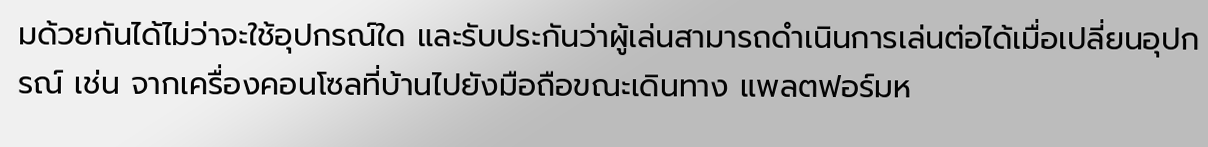มด้วยกันได้ไม่ว่าจะใช้อุปกรณ์ใด และรับประกันว่าผู้เล่นสามารถดำเนินการเล่นต่อได้เมื่อเปลี่ยนอุปกรณ์ เช่น จากเครื่องคอนโซลที่บ้านไปยังมือถือขณะเดินทาง แพลตฟอร์มห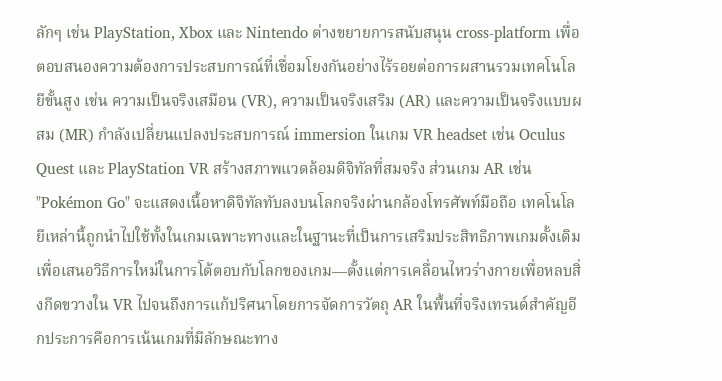ลักๆ เช่น PlayStation, Xbox และ Nintendo ต่างขยายการสนับสนุน cross-platform เพื่อตอบสนองความต้องการประสบการณ์ที่เชื่อมโยงกันอย่างไร้รอยต่อการผสานรวมเทคโนโลยีขั้นสูง เช่น ความเป็นจริงเสมือน (VR), ความเป็นจริงเสริม (AR) และความเป็นจริงแบบผสม (MR) กำลังเปลี่ยนแปลงประสบการณ์ immersion ในเกม VR headset เช่น Oculus Quest และ PlayStation VR สร้างสภาพแวดล้อมดิจิทัลที่สมจริง ส่วนเกม AR เช่น "Pokémon Go" จะแสดงเนื้อหาดิจิทัลทับลงบนโลกจริงผ่านกล้องโทรศัพท์มือถือ เทคโนโลยีเหล่านี้ถูกนำไปใช้ทั้งในเกมเฉพาะทางและในฐานะที่เป็นการเสริมประสิทธิภาพเกมดั้งเดิม เพื่อเสนอวิธีการใหม่ในการโต้ตอบกับโลกของเกม—ตั้งแต่การเคลื่อนไหวร่างกายเพื่อหลบสิ่งกีดขวางใน VR ไปจนถึงการแก้ปริศนาโดยการจัดการวัตถุ AR ในพื้นที่จริงเทรนด์สำคัญอีกประการคือการเน้นเกมที่มีลักษณะทาง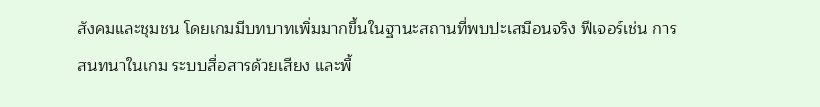สังคมและชุมชน โดยเกมมีบทบาทเพิ่มมากขึ้นในฐานะสถานที่พบปะเสมือนจริง ฟีเจอร์เช่น การสนทนาในเกม ระบบสื่อสารด้วยเสียง และพื้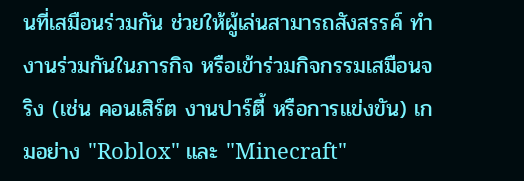นที่เสมือนร่วมกัน ช่วยให้ผู้เล่นสามารถสังสรรค์ ทำงานร่วมกันในภารกิจ หรือเข้าร่วมกิจกรรมเสมือนจริง (เช่น คอนเสิร์ต งานปาร์ตี้ หรือการแข่งขัน) เกมอย่าง "Roblox" และ "Minecraft"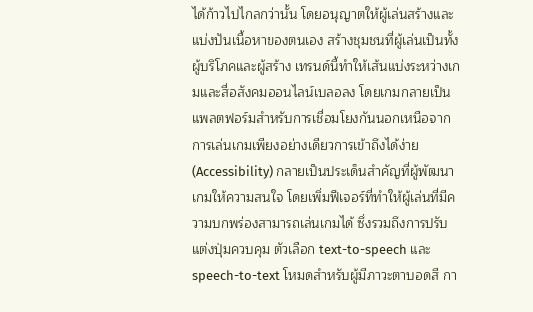ได้ก้าวไปไกลกว่านั้น โดยอนุญาตให้ผู้เล่นสร้างและแบ่งปันเนื้อหาของตนเอง สร้างชุมชนที่ผู้เล่นเป็นทั้งผู้บริโภคและผู้สร้าง เทรนด์นี้ทำให้เส้นแบ่งระหว่างเกมและสื่อสังคมออนไลน์เบลอลง โดยเกมกลายเป็นแพลตฟอร์มสำหรับการเชื่อมโยงกันนอกเหนือจากการเล่นเกมเพียงอย่างเดียวการเข้าถึงได้ง่าย (Accessibility) กลายเป็นประเด็นสำคัญที่ผู้พัฒนาเกมให้ความสนใจ โดยเพิ่มฟีเจอร์ที่ทำให้ผู้เล่นที่มีความบกพร่องสามารถเล่นเกมได้ ซึ่งรวมถึงการปรับแต่งปุ่มควบคุม ตัวเลือก text-to-speech และ speech-to-text โหมดสำหรับผู้มีภาวะตาบอดสี กา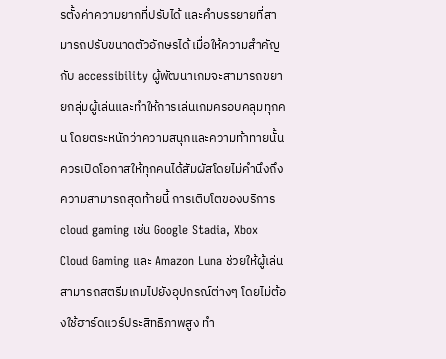รตั้งค่าความยากที่ปรับได้ และคำบรรยายที่สามารถปรับขนาดตัวอักษรได้ เมื่อให้ความสำคัญกับ accessibility ผู้พัฒนาเกมจะสามารถขยายกลุ่มผู้เล่นและทำให้การเล่นเกมครอบคลุมทุกคน โดยตระหนักว่าความสนุกและความท้าทายนั้นควรเปิดโอกาสให้ทุกคนได้สัมผัสโดยไม่คำนึงถึงความสามารถสุดท้ายนี้ การเติบโตของบริการ cloud gaming เช่น Google Stadia, Xbox Cloud Gaming และ Amazon Luna ช่วยให้ผู้เล่นสามารถสตรีมเกมไปยังอุปกรณ์ต่างๆ โดยไม่ต้องใช้ฮาร์ดแวร์ประสิทธิภาพสูง ทำ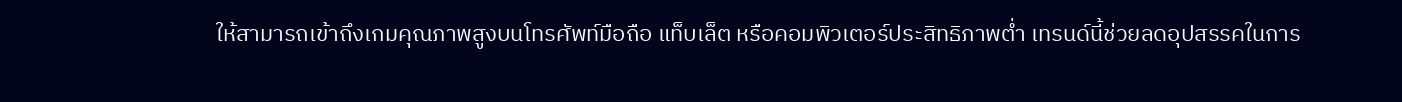ให้สามารถเข้าถึงเกมคุณภาพสูงบนโทรศัพท์มือถือ แท็บเล็ต หรือคอมพิวเตอร์ประสิทธิภาพต่ำ เทรนด์นี้ช่วยลดอุปสรรคในการ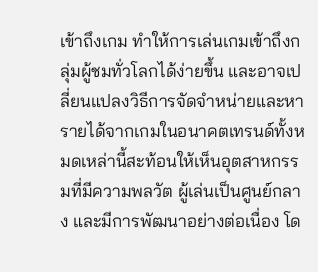เข้าถึงเกม ทำให้การเล่นเกมเข้าถึงกลุ่มผู้ชมทั่วโลกได้ง่ายขึ้น และอาจเปลี่ยนแปลงวิธีการจัดจำหน่ายและหารายได้จากเกมในอนาคตเทรนด์ทั้งหมดเหล่านี้สะท้อนให้เห็นอุตสาหกรรมที่มีความพลวัต ผู้เล่นเป็นศูนย์กลาง และมีการพัฒนาอย่างต่อเนื่อง โด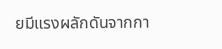ยมีแรงผลักดันจากกา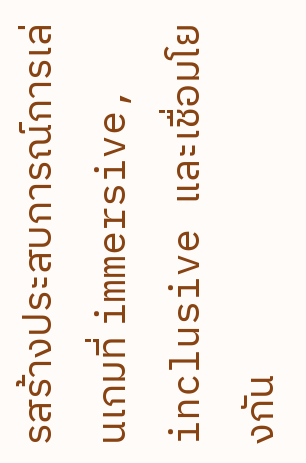รสร้างประสบการณ์การเล่นเกมที่ immersive, inclusive และเชื่อมโยงกัน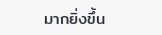มากยิ่งขึ้น